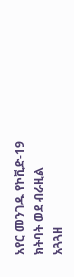አየር መንገዱ የኮቪድ-19 ክትባት ወደ ብራዚል አጓጓዘ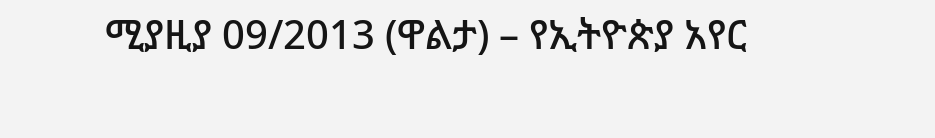ሚያዚያ 09/2013 (ዋልታ) – የኢትዮጵያ አየር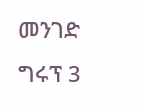መንገድ ግሩፕ 3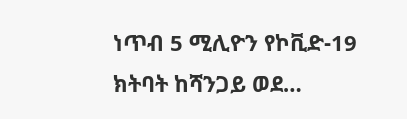ነጥብ 5 ሚሊዮን የኮቪድ-19 ክትባት ከሻንጋይ ወደ…